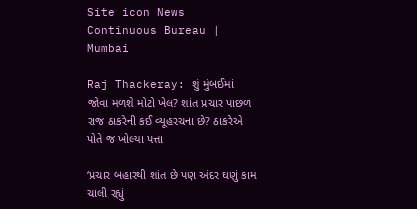Site icon News Continuous Bureau | Mumbai

Raj Thackeray: શું મુંબઈમાં જોવા મળશે મોટો ખેલ? શાંત પ્રચાર પાછળ રાજ ઠાકરેની કઈ વ્યૂહરચના છે? ઠાકરેએ પોતે જ ખોલ્યા પત્તા

‘પ્રચાર બહારથી શાંત છે પણ અંદર ઘણું કામ ચાલી રહ્યું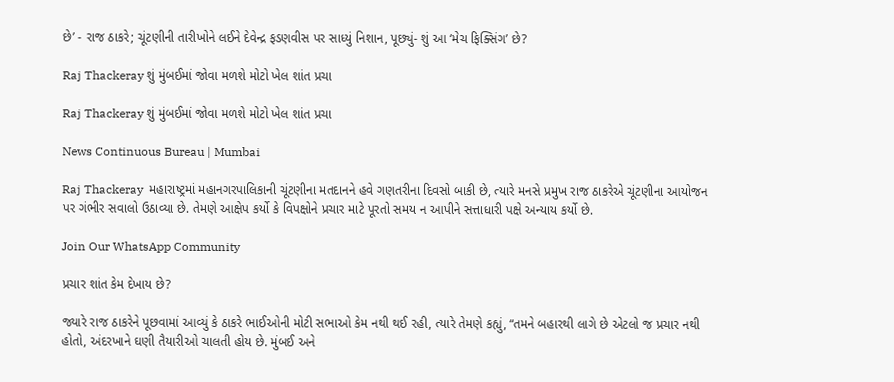છે’ - રાજ ઠાકરે; ચૂંટણીની તારીખોને લઈને દેવેન્દ્ર ફડણવીસ પર સાધ્યું નિશાન, પૂછ્યું- શું આ ‘મેચ ફિક્સિંગ’ છે?

Raj Thackeray શું મુંબઈમાં જોવા મળશે મોટો ખેલ શાંત પ્રચા

Raj Thackeray શું મુંબઈમાં જોવા મળશે મોટો ખેલ શાંત પ્રચા

News Continuous Bureau | Mumbai

Raj Thackeray  મહારાષ્ટ્રમાં મહાનગરપાલિકાની ચૂંટણીના મતદાનને હવે ગણતરીના દિવસો બાકી છે, ત્યારે મનસે પ્રમુખ રાજ ઠાકરેએ ચૂંટણીના આયોજન પર ગંભીર સવાલો ઉઠાવ્યા છે. તેમણે આક્ષેપ કર્યો કે વિપક્ષોને પ્રચાર માટે પૂરતો સમય ન આપીને સત્તાધારી પક્ષે અન્યાય કર્યો છે.

Join Our WhatsApp Community

પ્રચાર શાંત કેમ દેખાય છે?

જ્યારે રાજ ઠાકરેને પૂછવામાં આવ્યું કે ઠાકરે ભાઈઓની મોટી સભાઓ કેમ નથી થઈ રહી, ત્યારે તેમણે કહ્યું, “તમને બહારથી લાગે છે એટલો જ પ્રચાર નથી હોતો, અંદરખાને ઘણી તૈયારીઓ ચાલતી હોય છે. મુંબઈ અને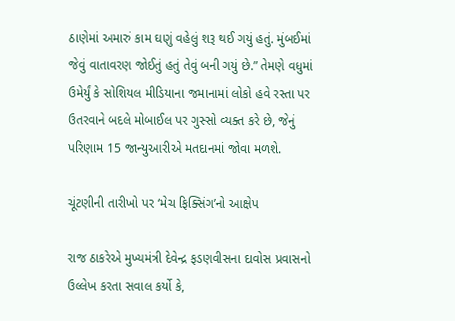ઠાણેમાં અમારું કામ ઘણું વહેલું શરૂ થઈ ગયું હતું. મુંબઈમાં જેવું વાતાવરણ જોઈતું હતું તેવું બની ગયું છે.” તેમણે વધુમાં ઉમેર્યું કે સોશિયલ મીડિયાના જમાનામાં લોકો હવે રસ્તા પર ઉતરવાને બદલે મોબાઈલ પર ગુસ્સો વ્યક્ત કરે છે, જેનું પરિણામ 15 જાન્યુઆરીએ મતદાનમાં જોવા મળશે.

ચૂંટણીની તારીખો પર ‘મેચ ફિક્સિંગ’નો આક્ષેપ

રાજ ઠાકરેએ મુખ્યમંત્રી દેવેન્દ્ર ફડણવીસના દાવોસ પ્રવાસનો ઉલ્લેખ કરતા સવાલ કર્યો કે,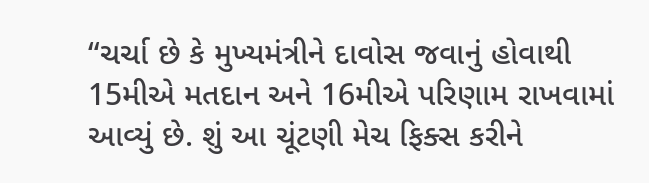“ચર્ચા છે કે મુખ્યમંત્રીને દાવોસ જવાનું હોવાથી 15મીએ મતદાન અને 16મીએ પરિણામ રાખવામાં આવ્યું છે. શું આ ચૂંટણી મેચ ફિક્સ કરીને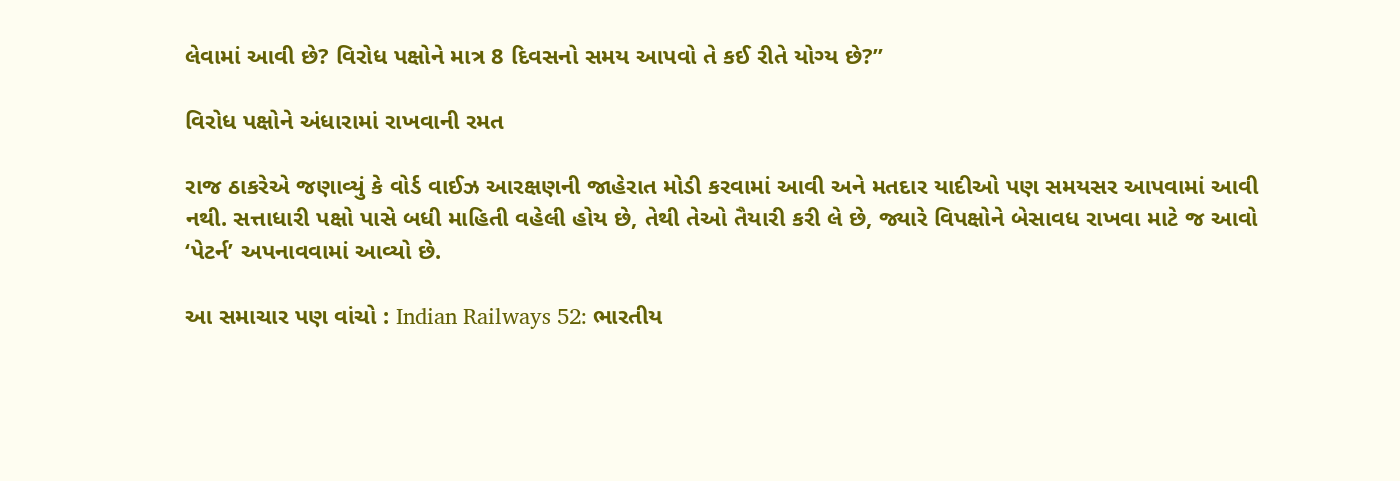લેવામાં આવી છે? વિરોધ પક્ષોને માત્ર 8 દિવસનો સમય આપવો તે કઈ રીતે યોગ્ય છે?”

વિરોધ પક્ષોને અંધારામાં રાખવાની રમત

રાજ ઠાકરેએ જણાવ્યું કે વોર્ડ વાઈઝ આરક્ષણની જાહેરાત મોડી કરવામાં આવી અને મતદાર યાદીઓ પણ સમયસર આપવામાં આવી નથી. સત્તાધારી પક્ષો પાસે બધી માહિતી વહેલી હોય છે, તેથી તેઓ તૈયારી કરી લે છે, જ્યારે વિપક્ષોને બેસાવધ રાખવા માટે જ આવો ‘પેટર્ન’ અપનાવવામાં આવ્યો છે.

આ સમાચાર પણ વાંચો : Indian Railways 52: ભારતીય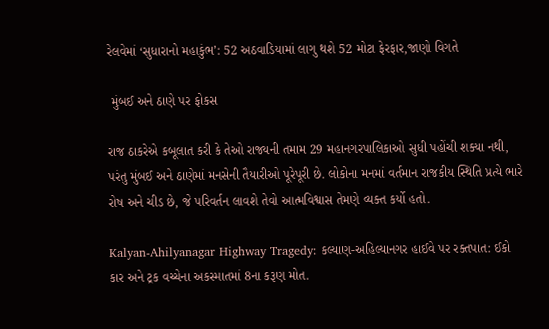રેલવેમાં ‘સુધારાનો મહાકુંભ’: 52 અઠવાડિયામાં લાગુ થશે 52 મોટા ફેરફાર,જાણો વિગતે

 મુંબઈ અને ઠાણે પર ફોકસ

રાજ ઠાકરેએ કબૂલાત કરી કે તેઓ રાજ્યની તમામ 29 મહાનગરપાલિકાઓ સુધી પહોંચી શક્યા નથી, પરંતુ મુંબઈ અને ઠાણેમાં મનસેની તૈયારીઓ પૂરેપૂરી છે. લોકોના મનમાં વર્તમાન રાજકીય સ્થિતિ પ્રત્યે ભારે રોષ અને ચીડ છે, જે પરિવર્તન લાવશે તેવો આત્મવિશ્વાસ તેમણે વ્યક્ત કર્યો હતો.

Kalyan-Ahilyanagar Highway Tragedy: કલ્યાણ-અહિલ્યાનગર હાઈવે પર રક્તપાત: ઈકો કાર અને ટ્રક વચ્ચેના અકસ્માતમાં 8ના કરૂણ મોત.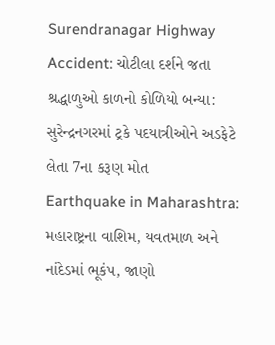Surendranagar Highway Accident: ચોટીલા દર્શને જતા શ્રદ્ધાળુઓ કાળનો કોળિયો બન્યા: સુરેન્દ્રનગરમાં ટ્રકે પદયાત્રીઓને અડફેટે લેતા 7ના કરૂણ મોત
Earthquake in Maharashtra: મહારાષ્ટ્રના વાશિમ, યવતમાળ અને નાંદેડમાં ભૂકંપ, જાણો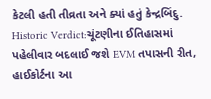કેટલી હતી તીવ્રતા અને ક્યાં હતું કેન્દ્રબિંદુ.
Historic Verdict:ચૂંટણીના ઈતિહાસમાં પહેલીવાર બદલાઈ જશે EVM તપાસની રીત, હાઈકોર્ટના આ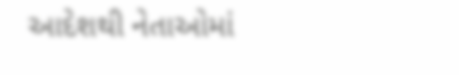આદેશથી નેતાઓમાં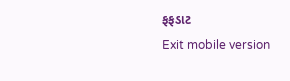ફફડાટ
Exit mobile version